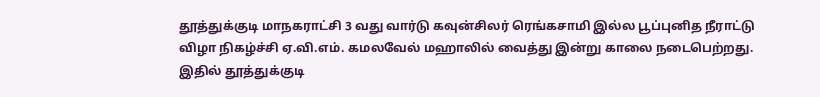தூத்துக்குடி மாநகராட்சி 3 வது வார்டு கவுன்சிலர் ரெங்கசாமி இல்ல பூப்புனித நீராட்டு விழா நிகழ்ச்சி ஏ.வி.எம். கமலவேல் மஹாலில் வைத்து இன்று காலை நடைபெற்றது.
இதில் தூத்துக்குடி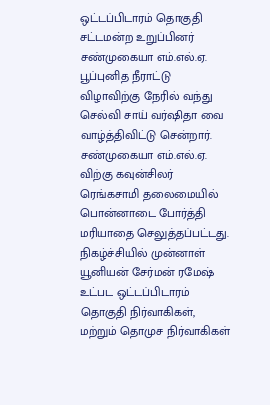ஒட்டப்பிடாரம் தொகுதி சட்டமன்ற உறுப்பினர் சண்முகையா எம்.எல்.ஏ. பூப்புனித நீராட்டு விழாவிற்கு நேரில் வந்து செல்வி சாய் வர்ஷிதா வை வாழ்த்திவிட்டு சென்றார். சண்முகையா எம்.எல்.ஏ. விற்கு கவுன்சிலர் ரெங்கசாமி தலைமையில் பொன்னாடை போர்த்தி மரியாதை செலுத்தப்பட்டது.
நிகழ்ச்சியில் முன்னாள் யூனியன் சேர்மன் ரமேஷ் உட்பட ஒட்டப்பிடாரம் தொகுதி நிர்வாகிகள், மற்றும் தொமுச நிர்வாகிகள்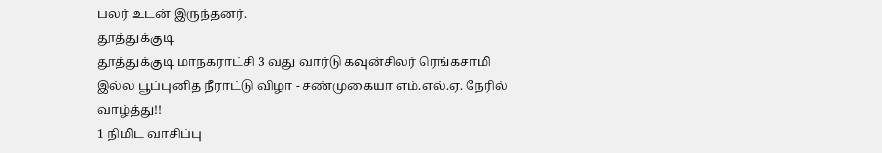பலர் உடன் இருந்தனர்.
தூத்துக்குடி
தூத்துக்குடி மாநகராட்சி 3 வது வார்டு கவுன்சிலர் ரெங்கசாமி இல்ல பூப்புனித நீராட்டு விழா - சண்முகையா எம்.எல்.ஏ. நேரில் வாழ்த்து!!
1 நிமிட வாசிப்பு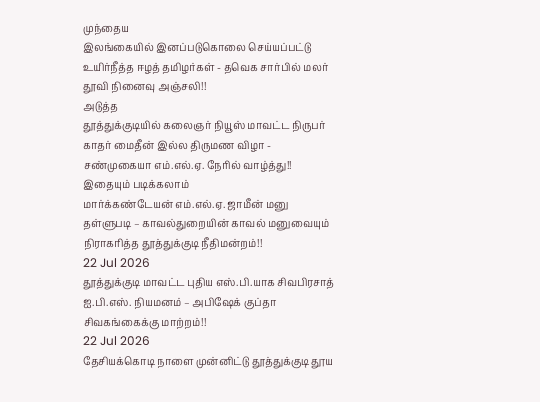முந்தைய
இலங்கையில் இனப்படுகொலை செய்யப்பட்டு உயிர்நீத்த ஈழத் தமிழர்கள் - தவெக சார்பில் மலர் தூவி நினைவு அஞ்சலி!!
அடுத்த
தூத்துக்குடியில் கலைஞர் நியூஸ் மாவட்ட நிருபர் காதர் மைதீன் இல்ல திருமண விழா - சண்முகையா எம்.எல்.ஏ. நேரில் வாழ்த்து!!
இதையும் படிக்கலாம்
மார்க்கண்டேயன் எம்.எல்.ஏ. ஜாமீன் மனு தள்ளுபடி – காவல்துறையின் காவல் மனுவையும் நிராகரித்த தூத்துக்குடி நீதிமன்றம்!!
22 Jul 2026
தூத்துக்குடி மாவட்ட புதிய எஸ்.பி.யாக சிவபிரசாத் ஐ.பி.எஸ். நியமனம் – அபிஷேக் குப்தா சிவகங்கைக்கு மாற்றம்!!
22 Jul 2026
தேசியக்கொடி நாளை முன்னிட்டு தூத்துக்குடி தூய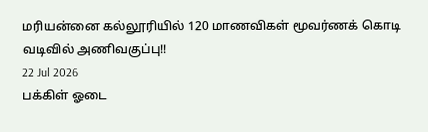மரியன்னை கல்லூரியில் 120 மாணவிகள் மூவர்ணக் கொடி வடிவில் அணிவகுப்பு!!
22 Jul 2026
பக்கிள் ஓடை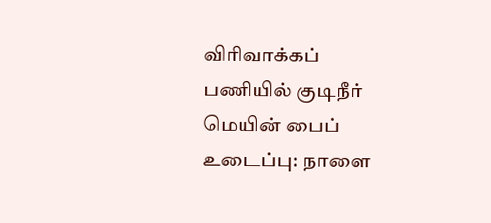விரிவாக்கப் பணியில் குடிநீர் மெயின் பைப் உடைப்பு: நாளை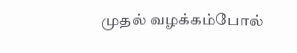முதல் வழக்கம்போல்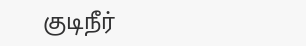குடிநீர்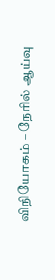விநியோகம் – நேரில் ஆய்வு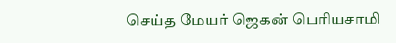செய்த மேயர் ஜெகன் பெரியசாமி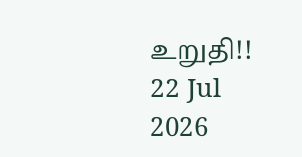உறுதி!!
22 Jul 2026